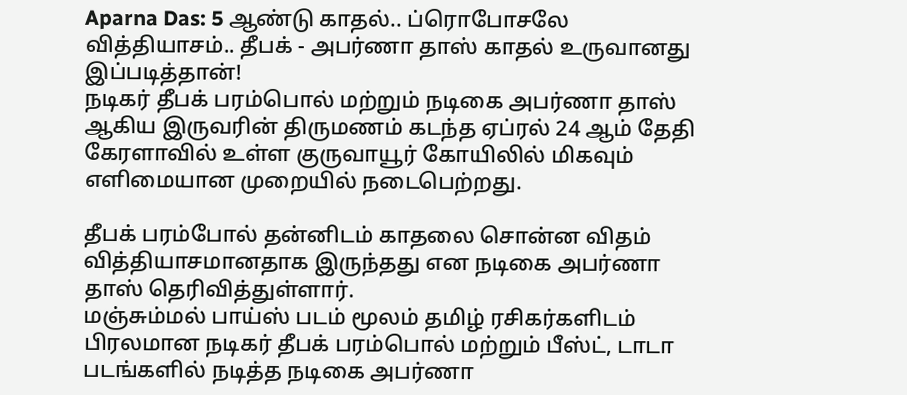Aparna Das: 5 ஆண்டு காதல்.. ப்ரொபோசலே வித்தியாசம்.. தீபக் - அபர்ணா தாஸ் காதல் உருவானது இப்படித்தான்!
நடிகர் தீபக் பரம்பொல் மற்றும் நடிகை அபர்ணா தாஸ் ஆகிய இருவரின் திருமணம் கடந்த ஏப்ரல் 24 ஆம் தேதி கேரளாவில் உள்ள குருவாயூர் கோயிலில் மிகவும் எளிமையான முறையில் நடைபெற்றது.

தீபக் பரம்போல் தன்னிடம் காதலை சொன்ன விதம் வித்தியாசமானதாக இருந்தது என நடிகை அபர்ணா தாஸ் தெரிவித்துள்ளார்.
மஞ்சும்மல் பாய்ஸ் படம் மூலம் தமிழ் ரசிகர்களிடம் பிரலமான நடிகர் தீபக் பரம்பொல் மற்றும் பீஸ்ட், டாடா படங்களில் நடித்த நடிகை அபர்ணா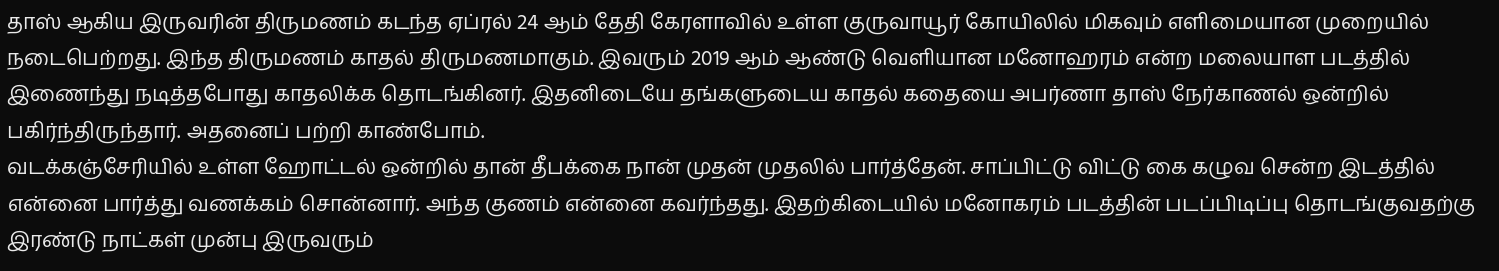தாஸ் ஆகிய இருவரின் திருமணம் கடந்த ஏப்ரல் 24 ஆம் தேதி கேரளாவில் உள்ள குருவாயூர் கோயிலில் மிகவும் எளிமையான முறையில் நடைபெற்றது. இந்த திருமணம் காதல் திருமணமாகும். இவரும் 2019 ஆம் ஆண்டு வெளியான மனோஹரம் என்ற மலையாள படத்தில் இணைந்து நடித்தபோது காதலிக்க தொடங்கினர். இதனிடையே தங்களுடைய காதல் கதையை அபர்ணா தாஸ் நேர்காணல் ஒன்றில் பகிர்ந்திருந்தார். அதனைப் பற்றி காண்போம்.
வடக்கஞ்சேரியில் உள்ள ஹோட்டல் ஒன்றில் தான் தீபக்கை நான் முதன் முதலில் பார்த்தேன். சாப்பிட்டு விட்டு கை கழுவ சென்ற இடத்தில் என்னை பார்த்து வணக்கம் சொன்னார். அந்த குணம் என்னை கவர்ந்தது. இதற்கிடையில் மனோகரம் படத்தின் படப்பிடிப்பு தொடங்குவதற்கு இரண்டு நாட்கள் முன்பு இருவரும்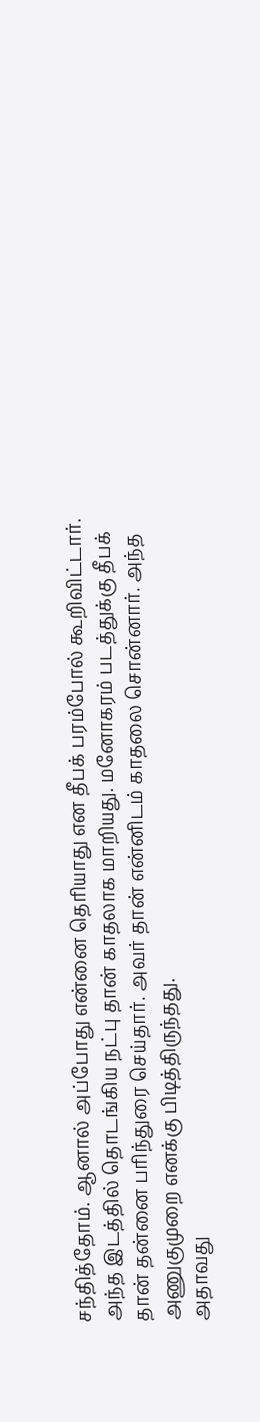சந்தித்தோம். ஆனால் அப்போது என்னை தெரியாது என தீபக் பரம்போல் கூறிவிட்டார். அந்த இடத்தில் தொடங்கிய நட்பு தான் காதலாக மாறியது. மனோகரம் படத்துக்கு தீபக் தான் தன்னை பரிந்துரை செய்தார். அவர் தான் என்னிடம் காதலை சொன்னார். அந்த அணுகுமுறை எனக்கு பிடித்திருந்தது.
அதாவது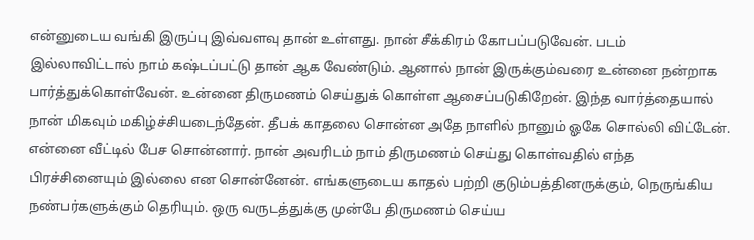என்னுடைய வங்கி இருப்பு இவ்வளவு தான் உள்ளது. நான் சீக்கிரம் கோபப்படுவேன். படம் இல்லாவிட்டால் நாம் கஷ்டப்பட்டு தான் ஆக வேண்டும். ஆனால் நான் இருக்கும்வரை உன்னை நன்றாக பார்த்துக்கொள்வேன். உன்னை திருமணம் செய்துக் கொள்ள ஆசைப்படுகிறேன். இந்த வார்த்தையால் நான் மிகவும் மகிழ்ச்சியடைந்தேன். தீபக் காதலை சொன்ன அதே நாளில் நானும் ஓகே சொல்லி விட்டேன். என்னை வீட்டில் பேச சொன்னார். நான் அவரிடம் நாம் திருமணம் செய்து கொள்வதில் எந்த பிரச்சினையும் இல்லை என சொன்னேன். எங்களுடைய காதல் பற்றி குடும்பத்தினருக்கும், நெருங்கிய நண்பர்களுக்கும் தெரியும். ஒரு வருடத்துக்கு முன்பே திருமணம் செய்ய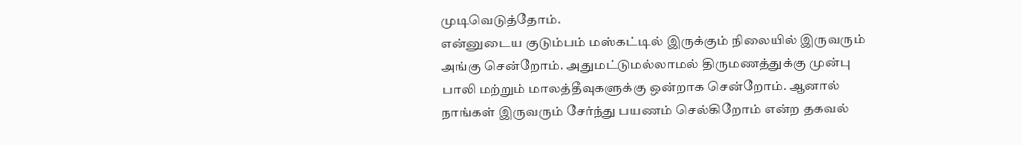முடிவெடுத்தோம்.
என்னுடைய குடும்பம் மஸ்கட்டில் இருக்கும் நிலையில் இருவரும் அங்கு சென்றோம். அதுமட்டுமல்லாமல் திருமணத்துக்கு முன்பு பாலி மற்றும் மாலத்தீவுகளுக்கு ஒன்றாக சென்றோம். ஆனால் நாங்கள் இருவரும் சேர்ந்து பயணம் செல்கிறோம் என்ற தகவல்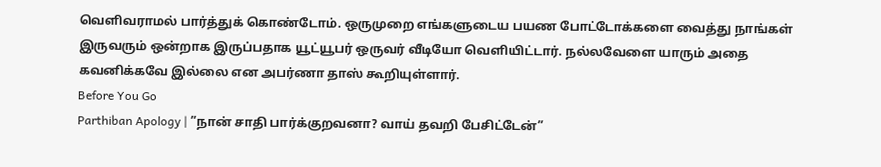வெளிவராமல் பார்த்துக் கொண்டோம். ஒருமுறை எங்களுடைய பயண போட்டோக்களை வைத்து நாங்கள் இருவரும் ஒன்றாக இருப்பதாக யூட்யூபர் ஒருவர் வீடியோ வெளியிட்டார். நல்லவேளை யாரும் அதை கவனிக்கவே இல்லை என அபர்ணா தாஸ் கூறியுள்ளார்.
Before You Go
Parthiban Apology | ”நான் சாதி பார்க்குறவனா? வாய் தவறி பேசிட்டேன்”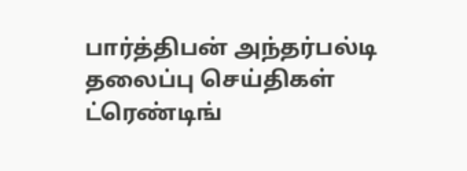பார்த்திபன் அந்தர்பல்டி
தலைப்பு செய்திகள்
ட்ரெண்டிங்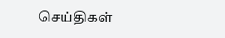செய்திகள்